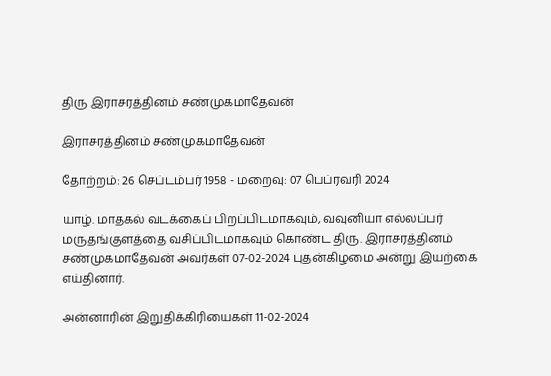திரு இராசரத்தினம் சண்முகமாதேவன்

இராசரத்தினம் சண்முகமாதேவன்

தோற்றம்: 26 செப்டம்பர் 1958 - மறைவு: 07 பெப்ரவரி 2024

யாழ். மாதகல் வடக்கைப் பிறப்பிடமாகவும், வவுனியா எல்லப்பர் மருதங்குளத்தை வசிப்பிடமாகவும் கொண்ட திரு. இராசரத்தினம் சண்முகமாதேவன் அவர்கள் 07-02-2024 புதன்கிழமை அன்று இயற்கை எய்தினார்.

அன்னாரின் இறுதிக்கிரியைகள் 11-02-2024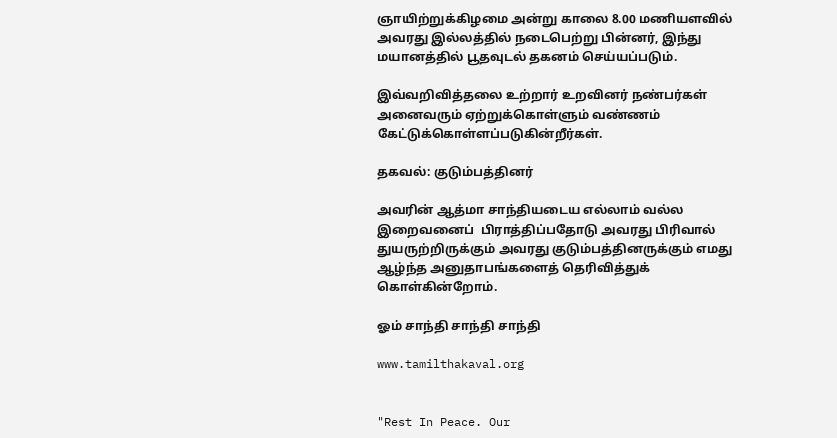ஞாயிற்றுக்கிழமை அன்று காலை 8.00 மணியளவில் அவரது இல்லத்தில் நடைபெற்று பின்னர், இந்து மயானத்தில் பூதவுடல் தகனம் செய்யப்படும்.

இவ்வறிவித்தலை உற்றார் உறவினர் நண்பர்கள் அனைவரும் ஏற்றுக்கொள்ளும் வண்ணம் கேட்டுக்கொள்ளப்படுகின்றீர்கள்.

தகவல்: குடும்பத்தினர்

அவரின் ஆத்மா சாந்தியடைய எல்லாம் வல்ல இறைவனைப்  பிராத்திப்பதோடு அவரது பிரிவால் துயருற்றிருக்கும் அவரது குடும்பத்தினருக்கும் எமது ஆழ்ந்த அனுதாபங்களைத் தெரிவித்துக் கொள்கின்றோம்.

ஓம் சாந்தி சாந்தி சாந்தி

www.tamilthakaval.org


"Rest In Peace. Our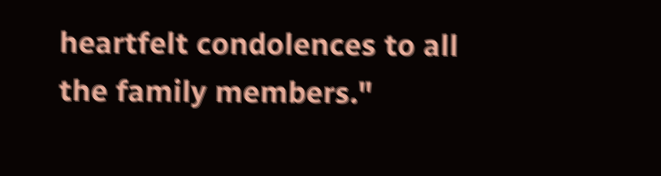heartfelt condolences to all the family members."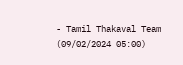- Tamil Thakaval Team (09/02/2024 05:00)